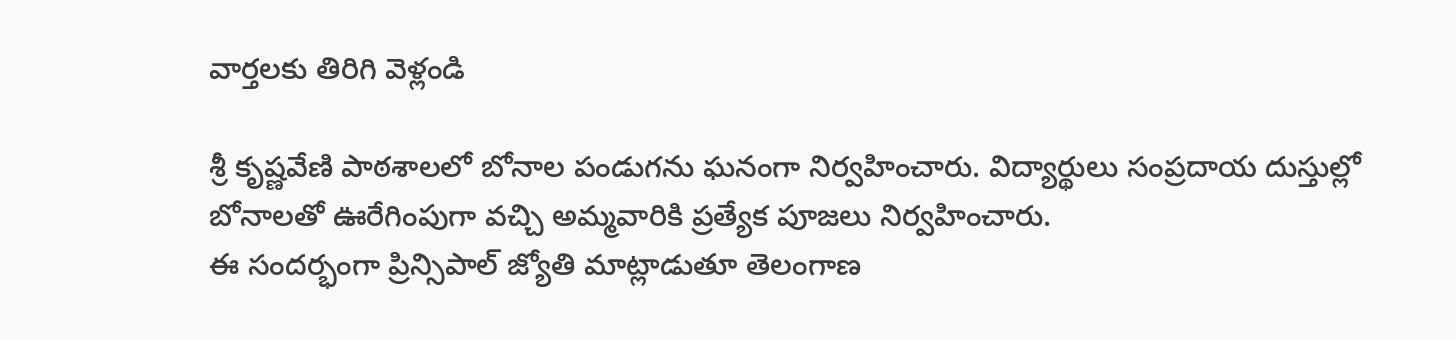వార్తలకు తిరిగి వెళ్లండి

శ్రీ కృష్ణవేణి పాఠశాలలో బోనాల పండుగను ఘనంగా నిర్వహించారు. విద్యార్థులు సంప్రదాయ దుస్తుల్లో బోనాలతో ఊరేగింపుగా వచ్చి అమ్మవారికి ప్రత్యేక పూజలు నిర్వహించారు.
ఈ సందర్భంగా ప్రిన్సిపాల్ జ్యోతి మాట్లాడుతూ తెలంగాణ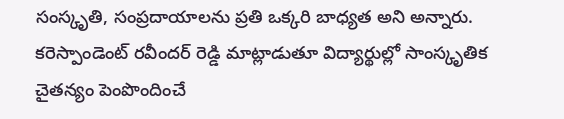సంస్కృతి, సంప్రదాయాలను ప్రతి ఒక్కరి బాధ్యత అని అన్నారు. కరెస్పాండెంట్ రవీందర్ రెడ్డి మాట్లాడుతూ విద్యార్థుల్లో సాంస్కృతిక చైతన్యం పెంపొందించే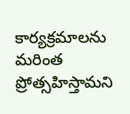కార్యక్రమాలను మరింత ప్రోత్సహిస్తామని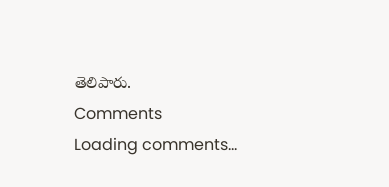తెలిపారు.
Comments
Loading comments...